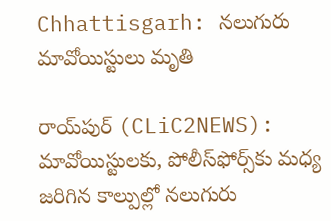Chhattisgarh: న‌లుగురు మావోయిస్టులు మృతి

రాయ్‌పుర్‌ (CLiC2NEWS): మావోయిస్టుల‌కు, పోలీస్‌ఫోర్స్‌కు మ‌ధ్య జ‌రిగిన కాల్పుల్లో న‌లుగురు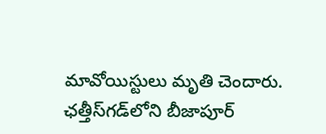మావోయిస్టులు మృతి చెందారు. ఛ‌త్తీస్‌గ‌డ్‌లోని బీజాపూర్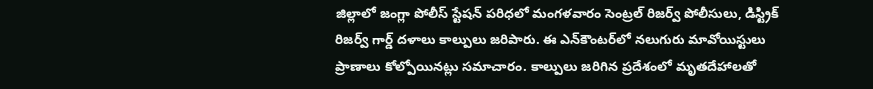జిల్లాలో జంగ్లా పోలీస్ స్టేష‌న్ ప‌రిధ‌లో మంగ‌ళ‌వారం సెంట్ర‌ల్ రిజ‌ర్వ్ పోలీసులు, డిస్ట్రిక్ రిజ‌ర్వ్ గార్డ్ ద‌ళాలు కాల్పులు జ‌రిపారు. ఈ ఎన్‌కౌంట‌ర్‌లో న‌లుగురు మావోయిస్టులు ప్రాణాలు కోల్పోయిన‌ట్లు స‌మాచారం. కాల్పులు జ‌రిగిన ప్ర‌దేశంలో మృత‌దేహాల‌తో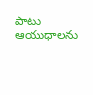పాటు ఆయుధాల‌ను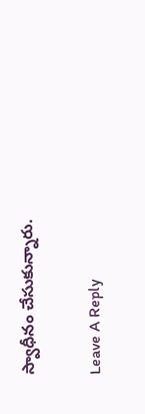స్వాధీనం చేసుకున్నారు.

Leave A Reply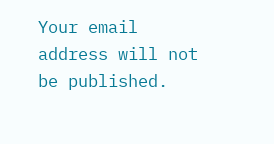Your email address will not be published.